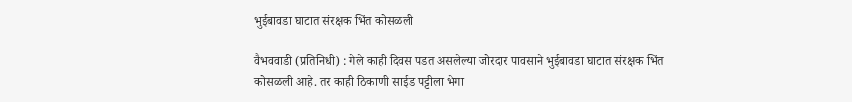भुईबावडा घाटात संरक्षक भिंत कोसळली

वैभववाडी (प्रतिनिधी) : गेले काही दिवस पडत असलेल्या जोरदार पावसाने भुईबावडा घाटात संरक्षक भिंत कोसळली आहे. तर काही ठिकाणी साईड पट्टीला भेगा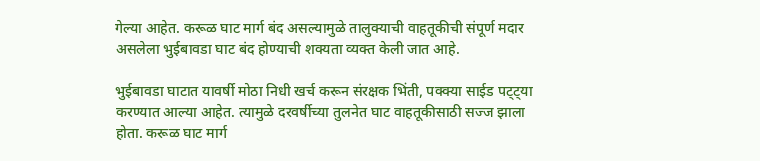गेल्या आहेत. करूळ घाट मार्ग बंद असल्यामुळे तालुक्याची वाहतूकीची संपूर्ण मदार असलेला भुईबावडा घाट बंद होण्याची शक्यता व्यक्त केली जात आहे.

भुईबावडा घाटात यावर्षी मोठा निधी खर्च करून संरक्षक भिंती, पक्क्या साईड पट्ट्या करण्यात आल्या आहेत. त्यामुळे दरवर्षीच्या तुलनेत घाट वाहतूकीसाठी सज्ज झाला होता. करूळ घाट मार्ग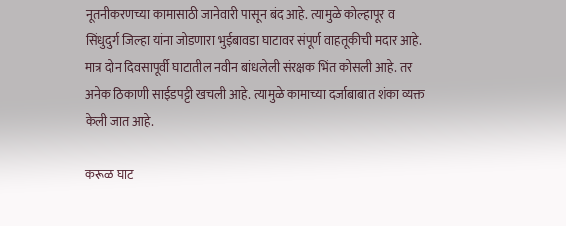नूतनीकरणच्या कामासाठी जानेवारी पासून बंद आहे. त्यामुळे कोल्हापूर व सिंधुदुर्ग जिल्हा यांना जोडणारा भुईबावडा घाटावर संपूर्ण वाहतूकीची मदार आहे. मात्र दोन दिवसापूर्वी घाटातील नवीन बांधलेली संरक्षक भिंत कोसली आहे. तर अनेक ठिकाणी साईडपट्टी खचली आहे. त्यामुळे कामाच्या दर्जाबाबात शंका व्यक्त केली जात आहे.

करूळ घाट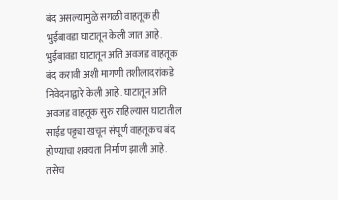बंद असल्यामुळे सगळी वाहतूक ही भुईबावडा घाटातून केली जात आहे. भुईबावडा घाटातून अति अवजड वाहतूक बंद करावी अशी मागणी तशीलादरांकडे निवेदनाद्वारे केली आहे. घाटातून अति अवजड वाहतूक सुरु राहिल्यास घाटातील साईड पट्ट्या खचून संपूर्ण वाहतूकच बंद होण्याचा शक्यता निर्माण झाली आहे. तसेच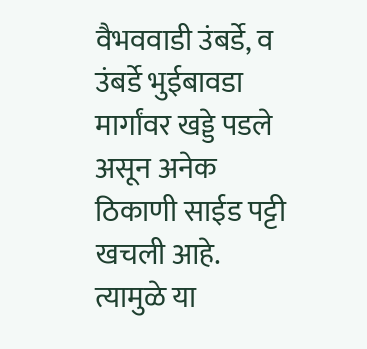वैभववाडी उंबर्डे, व उंबर्डे भुईबावडा मार्गांवर खड्डे पडले असून अनेक ठिकाणी साईड पट्टी खचली आहे. त्यामुळे या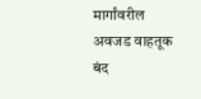मार्गांवरील अवजड वाहतूक बंद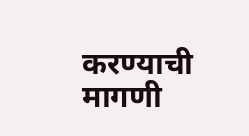करण्याची मागणी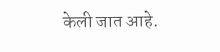केली जात आहे.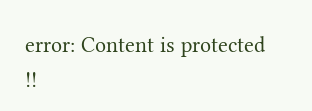error: Content is protected !!